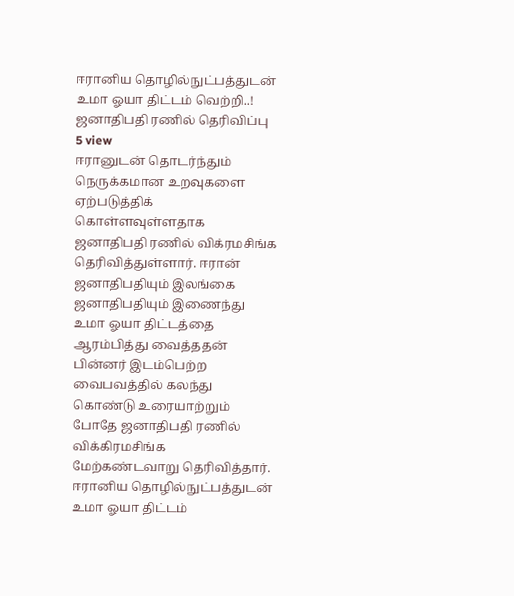ஈரானிய தொழில்நுட்பத்துடன் உமா ஓயா திட்டம் வெற்றி..! ஜனாதிபதி ரணில் தெரிவிப்பு
5 view
ஈரானுடன் தொடர்ந்தும் நெருக்கமான உறவுகளை ஏற்படுத்திக் கொள்ளவுள்ளதாக ஜனாதிபதி ரணில் விக்ரமசிங்க தெரிவித்துள்ளார். ஈரான் ஜனாதிபதியும் இலங்கை ஜனாதிபதியும் இணைந்து உமா ஓயா திட்டத்தை ஆரம்பித்து வைத்ததன் பின்னர் இடம்பெற்ற வைபவத்தில் கலந்து கொண்டு உரையாற்றும் போதே ஜனாதிபதி ரணில் விக்கிரமசிங்க மேற்கண்டவாறு தெரிவித்தார். ஈரானிய தொழில்நுட்பத்துடன் உமா ஓயா திட்டம்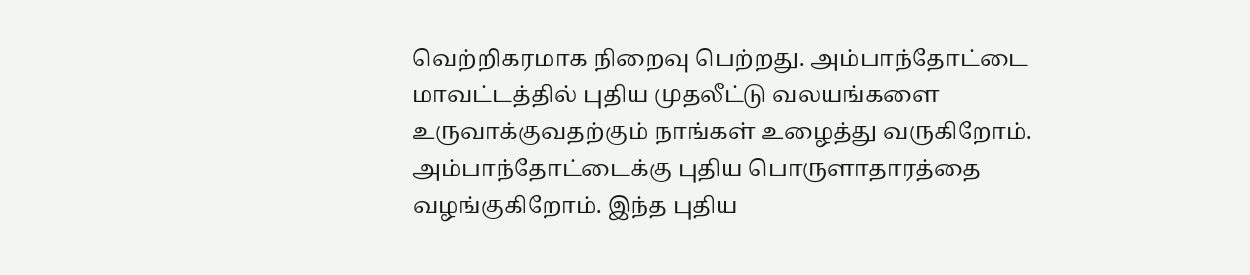வெற்றிகரமாக நிறைவு பெற்றது. அம்பாந்தோட்டை மாவட்டத்தில் புதிய முதலீட்டு வலயங்களை உருவாக்குவதற்கும் நாங்கள் உழைத்து வருகிறோம். அம்பாந்தோட்டைக்கு புதிய பொருளாதாரத்தை வழங்குகிறோம். இந்த புதிய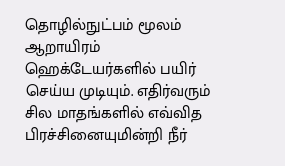தொழில்நுட்பம் மூலம் ஆறாயிரம் ஹெக்டேயர்களில் பயிர் செய்ய முடியும். எதிர்வரும் சில மாதங்களில் எவ்வித பிரச்சினையுமின்றி நீர்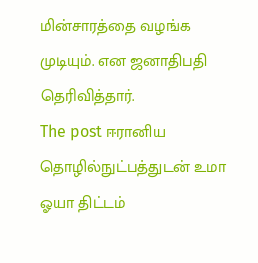மின்சாரத்தை வழங்க முடியும். என ஜனாதிபதி தெரிவித்தார்.
The post ஈரானிய தொழில்நுட்பத்துடன் உமா ஓயா திட்டம்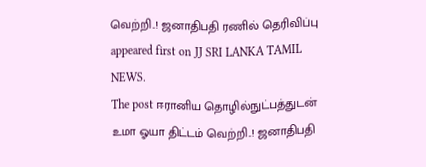வெற்றி..! ஜனாதிபதி ரணில் தெரிவிப்பு appeared first on JJ SRI LANKA TAMIL NEWS.
The post ஈரானிய தொழில்நுட்பத்துடன் உமா ஓயா திட்டம் வெற்றி..! ஜனாதிபதி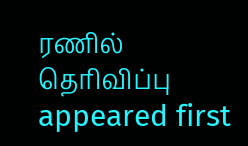ரணில் தெரிவிப்பு appeared first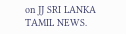on JJ SRI LANKA TAMIL NEWS.